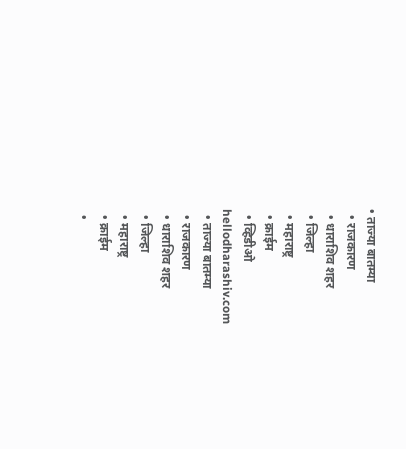• ताज्या बातम्या
  • राजकारण
  • धाराशिव शहर
  • जिल्हा
  • महाराष्ट्र
  • क्राईम
  • व्हिडीओ
hellodharashiv.com
  • ताज्या बातम्या
  • राजकारण
  • धाराशिव शहर
  • जिल्हा
  • महाराष्ट्र
  • क्राईम
  •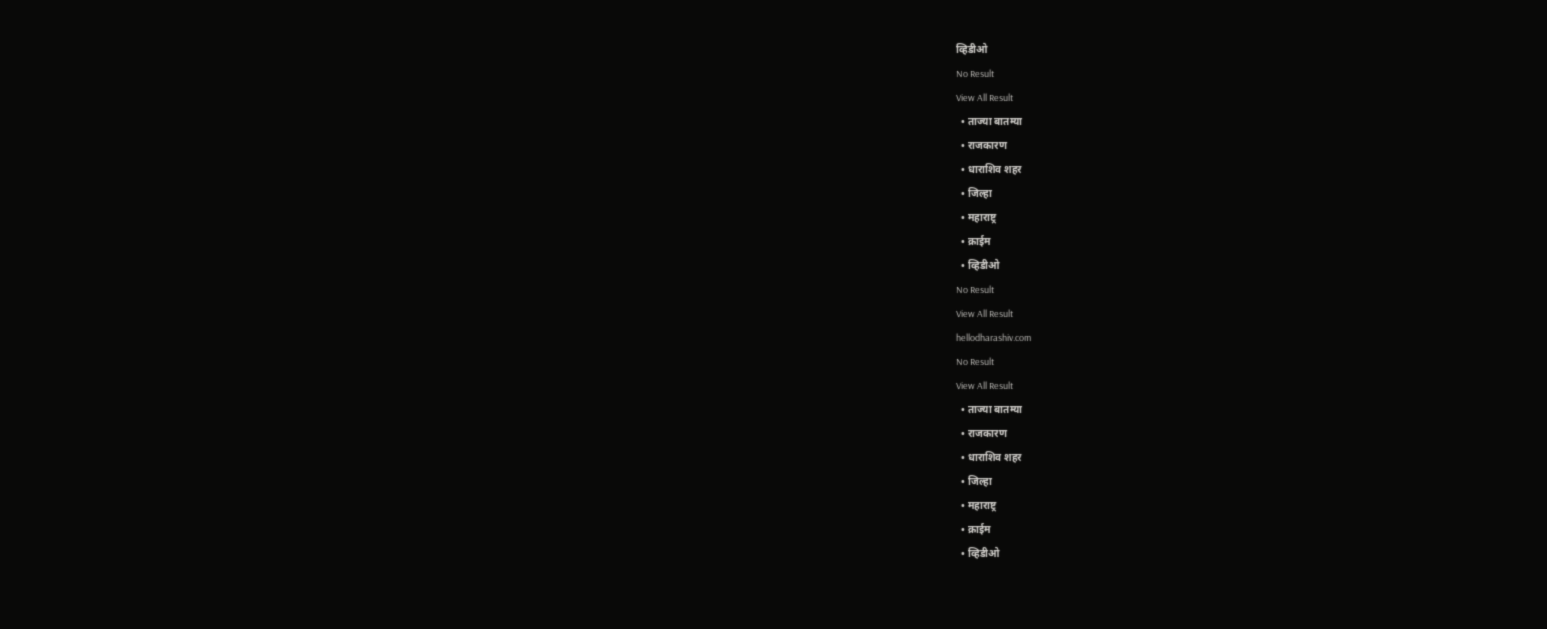व्हिडीओ
No Result
View All Result
  • ताज्या बातम्या
  • राजकारण
  • धाराशिव शहर
  • जिल्हा
  • महाराष्ट्र
  • क्राईम
  • व्हिडीओ
No Result
View All Result
hellodharashiv.com
No Result
View All Result
  • ताज्या बातम्या
  • राजकारण
  • धाराशिव शहर
  • जिल्हा
  • महाराष्ट्र
  • क्राईम
  • व्हिडीओ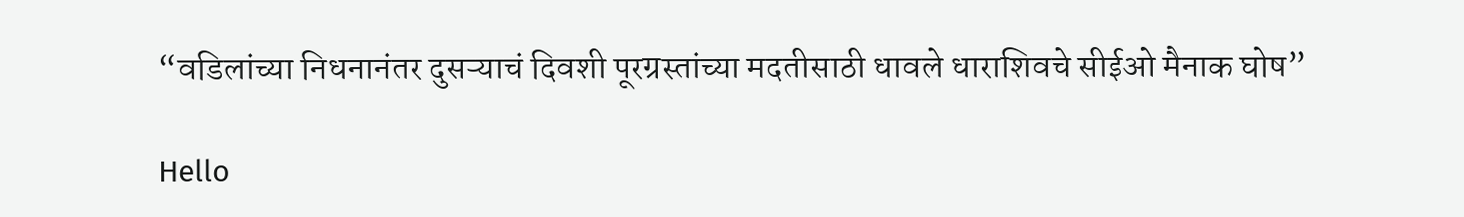“वडिलांच्या निधनानंतर दुसऱ्याचं दिवशी पूरग्रस्तांच्या मदतीसाठी धावले धाराशिवचे सीईओ मैनाक घोष”

Hello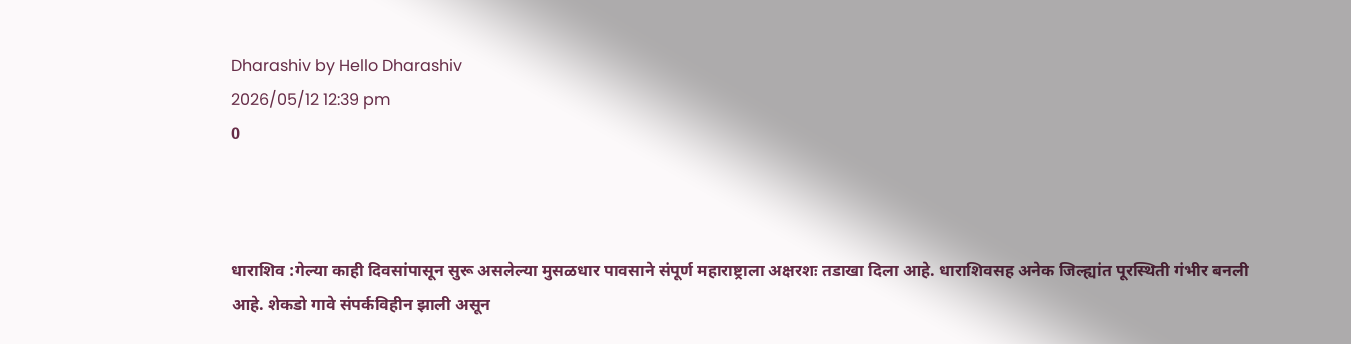Dharashiv by Hello Dharashiv
2026/05/12 12:39 pm
0



धाराशिव :गेल्या काही दिवसांपासून सुरू असलेल्या मुसळधार पावसाने संपूर्ण महाराष्ट्राला अक्षरशः तडाखा दिला आहे. धाराशिवसह अनेक जिल्ह्यांत पूरस्थिती गंभीर बनली आहे. शेकडो गावे संपर्कविहीन झाली असून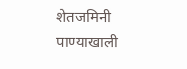शेतजमिनी पाण्याखाली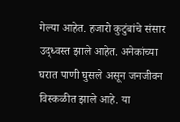गेल्या आहेत. हजारो कुटुंबांचे संसार उद्ध्वस्त झाले आहेत. अनेकांच्या घरात पाणी घुसले असून जनजीवन विस्कळीत झाले आहे. या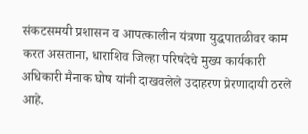संकटसमयी प्रशासन व आपत्कालीन यंत्रणा युद्धपातळीवर काम करत असताना, धाराशिव जिल्हा परिषदेचे मुख्य कार्यकारी अधिकारी मैनाक घोष यांनी दाखवलेले उदाहरण प्रेरणादायी ठरले आहे.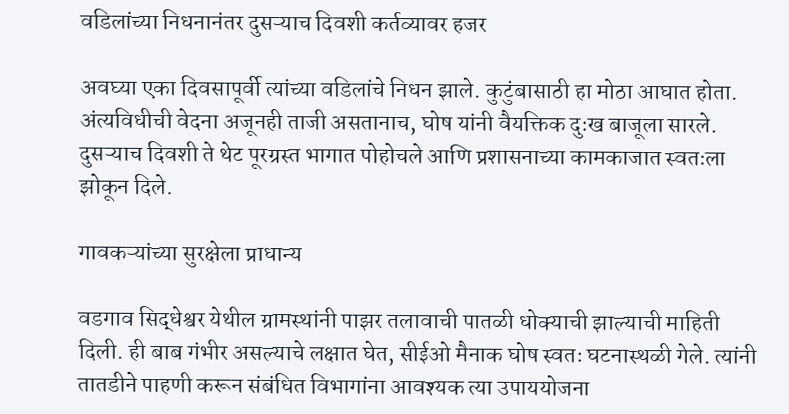वडिलांच्या निधनानंतर दुसऱ्याच दिवशी कर्तव्यावर हजर

अवघ्या एका दिवसापूर्वी त्यांच्या वडिलांचे निधन झाले. कुटुंबासाठी हा मोठा आघात होता. अंत्यविधीची वेदना अजूनही ताजी असतानाच, घोष यांनी वैयक्तिक दुःख बाजूला सारले. दुसऱ्याच दिवशी ते थेट पूरग्रस्त भागात पोहोचले आणि प्रशासनाच्या कामकाजात स्वतःला झोकून दिले.

गावकऱ्यांच्या सुरक्षेला प्राधान्य

वडगाव सिद्धेश्वर येथील ग्रामस्थांनी पाझर तलावाची पातळी धोक्याची झाल्याची माहिती दिली. ही बाब गंभीर असल्याचे लक्षात घेत, सीईओ मैनाक घोष स्वतः घटनास्थळी गेले. त्यांनी तातडीने पाहणी करून संबंधित विभागांना आवश्यक त्या उपाययोजना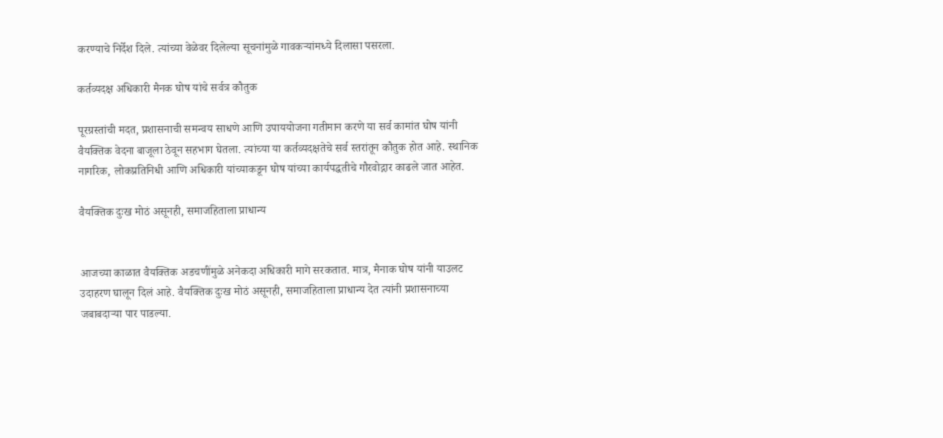करण्याचे निर्देश दिले. त्यांच्या वेळेवर दिलेल्या सूचनांमुळे गावकऱ्यांमध्ये दिलासा पसरला.

कर्तव्यदक्ष अधिकारी मैनक घोष यांचे सर्वत्र कौतुक

पूरग्रस्तांची मदत, प्रशासनाची समन्वय साधणे आणि उपाययोजना गतीमान करणे या सर्व कामांत घोष यांनी वैयक्तिक वेदना बाजूला ठेवून सहभाग घेतला. त्यांच्या या कर्तव्यदक्षतेचे सर्व स्तरांतून कौतुक होत आहे. स्थानिक नागरिक, लोकप्रतिनिधी आणि अधिकारी यांच्याकडून घोष यांच्या कार्यपद्धतीचे गौरवोद्गार काढले जात आहेत.

वैयक्तिक दुःख मोठं असूनही, समाजहिताला प्राधान्य


आजच्या काळात वैयक्तिक अडचणींमुळे अनेकदा अधिकारी मागे सरकतात. मात्र, मैनाक घोष यांनी याउलट उदाहरण घालून दिलं आहे. वैयक्तिक दुःख मोठं असूनही, समाजहिताला प्राधान्य देत त्यांनी प्रशासनाच्या जबाबदाऱ्या पार पाडल्या.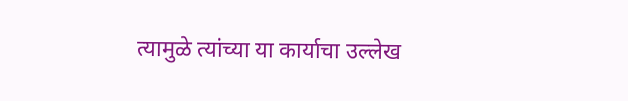त्यामुळे त्यांच्या या कार्याचा उल्लेख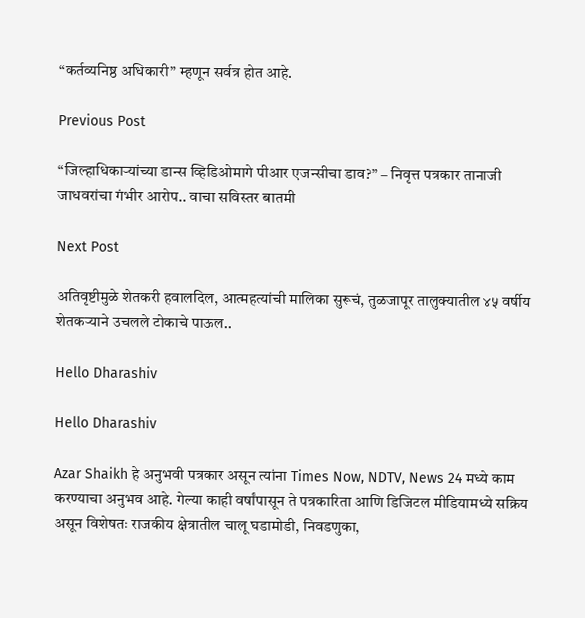“कर्तव्यनिष्ठ अधिकारी” म्हणून सर्वत्र होत आहे.

Previous Post

“जिल्हाधिकाऱ्यांच्या डान्स व्हिडिओमागे पीआर एजन्सीचा डाव?” – निवृत्त पत्रकार तानाजी जाधवरांचा गंभीर आरोप.. वाचा सविस्तर बातमी

Next Post

अतिवृष्टीमुळे शेतकरी हवालदिल, आत्महत्यांची मालिका सुरूचं, तुळजापूर तालुक्यातील ४५ वर्षीय शेतकऱ्याने उचलले टोकाचे पाऊल..

Hello Dharashiv

Hello Dharashiv

Azar Shaikh हे अनुभवी पत्रकार असून त्यांना Times Now, NDTV, News 24 मध्ये काम करण्याचा अनुभव आहे. गेल्या काही वर्षांपासून ते पत्रकारिता आणि डिजिटल मीडियामध्ये सक्रिय असून विशेषतः राजकीय क्षेत्रातील चालू घडामोडी, निवडणुका,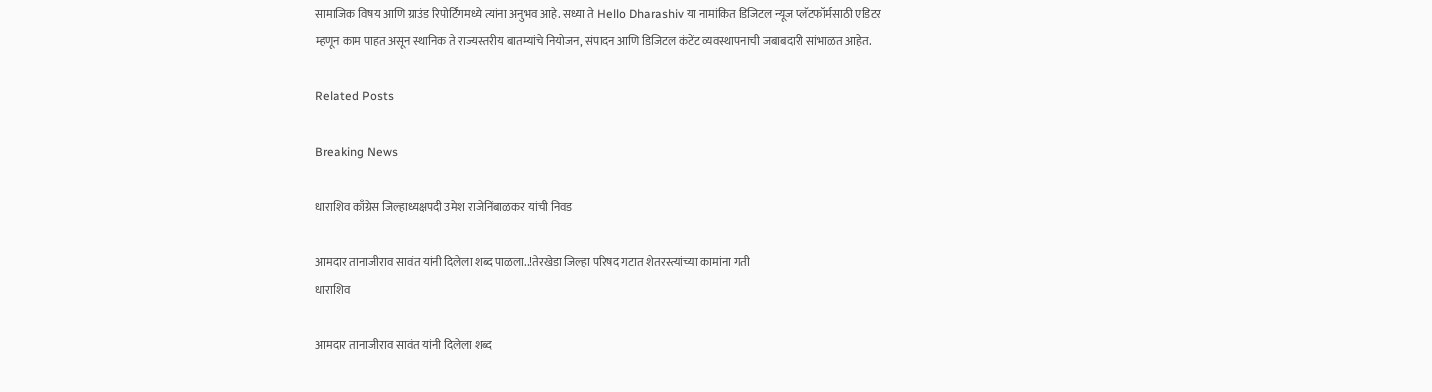सामाजिक विषय आणि ग्राउंड रिपोर्टिंगमध्ये त्यांना अनुभव आहे. सध्या ते Hello Dharashiv या नामांकित डिजिटल न्यूज प्लॅटफॉर्मसाठी एडिटर म्हणून काम पाहत असून स्थानिक ते राज्यस्तरीय बातम्यांचे नियोजन, संपादन आणि डिजिटल कंटेंट व्यवस्थापनाची जबाबदारी सांभाळत आहेत.

Related Posts

Breaking News

धाराशिव काँग्रेस जिल्हाध्यक्षपदी उमेश राजेनिंबाळकर यांची निवड

आमदार तानाजीराव सावंत यांनी दिलेला शब्द पाळला..!तेरखेडा जिल्हा परिषद गटात शेतरस्त्यांच्या कामांना गती
धाराशिव

आमदार तानाजीराव सावंत यांनी दिलेला शब्द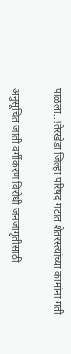पाळला..!तेरखेडा जिल्हा परिषद गटात शेतरस्त्यांच्या कामांना गती

अनु‌सूचित जाती वर्गीकरण विरोधी जनजागृतीसाठी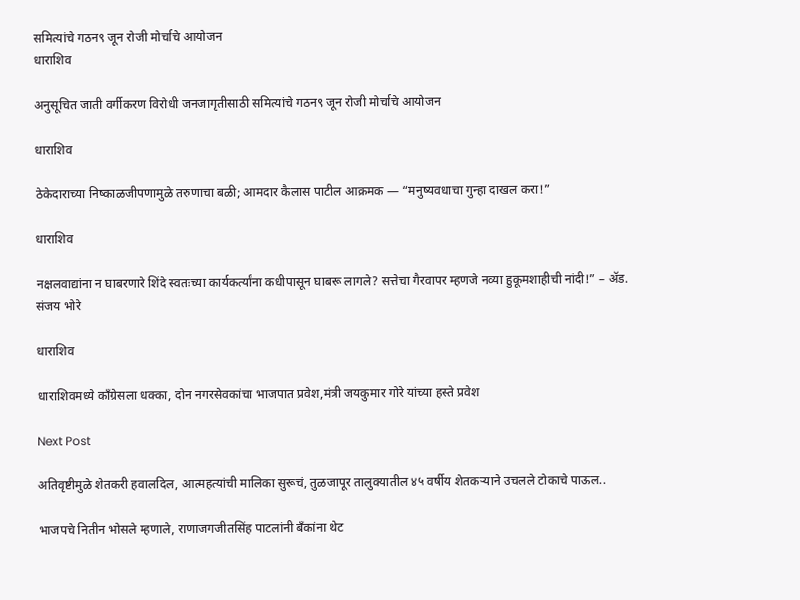समित्यांचे गठन९ जून रोजी मोर्चाचे आयोजन
धाराशिव

अनु‌सूचित जाती वर्गीकरण विरोधी जनजागृतीसाठी समित्यांचे गठन९ जून रोजी मोर्चाचे आयोजन

धाराशिव

ठेकेदाराच्या निष्काळजीपणामुळे तरुणाचा बळी; आमदार कैलास पाटील आक्रमक — “मनुष्यवधाचा गुन्हा दाखल करा!”

धाराशिव

नक्षलवाद्यांना न घाबरणारे शिंदे स्वतःच्या कार्यकर्त्यांना कधीपासून घाबरू लागले? सत्तेचा गैरवापर म्हणजे नव्या हुकूमशाहीची नांदी!” – ॲड. संजय भोरे

धाराशिव

धाराशिवमध्ये काँग्रेसला धक्का, दोन नगरसेवकांचा भाजपात प्रवेश,मंत्री जयकुमार गोरे यांच्या हस्ते प्रवेश

Next Post

अतिवृष्टीमुळे शेतकरी हवालदिल, आत्महत्यांची मालिका सुरूचं, तुळजापूर तालुक्यातील ४५ वर्षीय शेतकऱ्याने उचलले टोकाचे पाऊल..

भाजपचे नितीन भोसले म्हणाले, राणाजगजीतसिंह पाटलांनी बँकांना थेट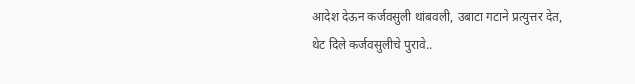आदेश देऊन कर्जवसुली थांबवली, उबाटा गटाने प्रत्युत्तर देत, थेट दिले कर्जवसुलीचे पुरावे..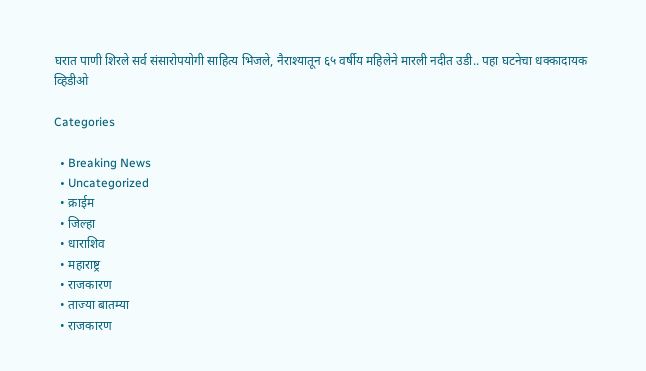घरात पाणी शिरले सर्व संसारोपयोगी साहित्य भिजले, नैराश्यातून ६५ वर्षीय महिलेने मारली नदीत उडी.. पहा घटनेचा धक्कादायक व्हिडीओ

Categories

  • Breaking News
  • Uncategorized
  • क्राईम
  • जिल्हा
  • धाराशिव
  • महाराष्ट्र
  • राजकारण
  • ताज्या बातम्या
  • राजकारण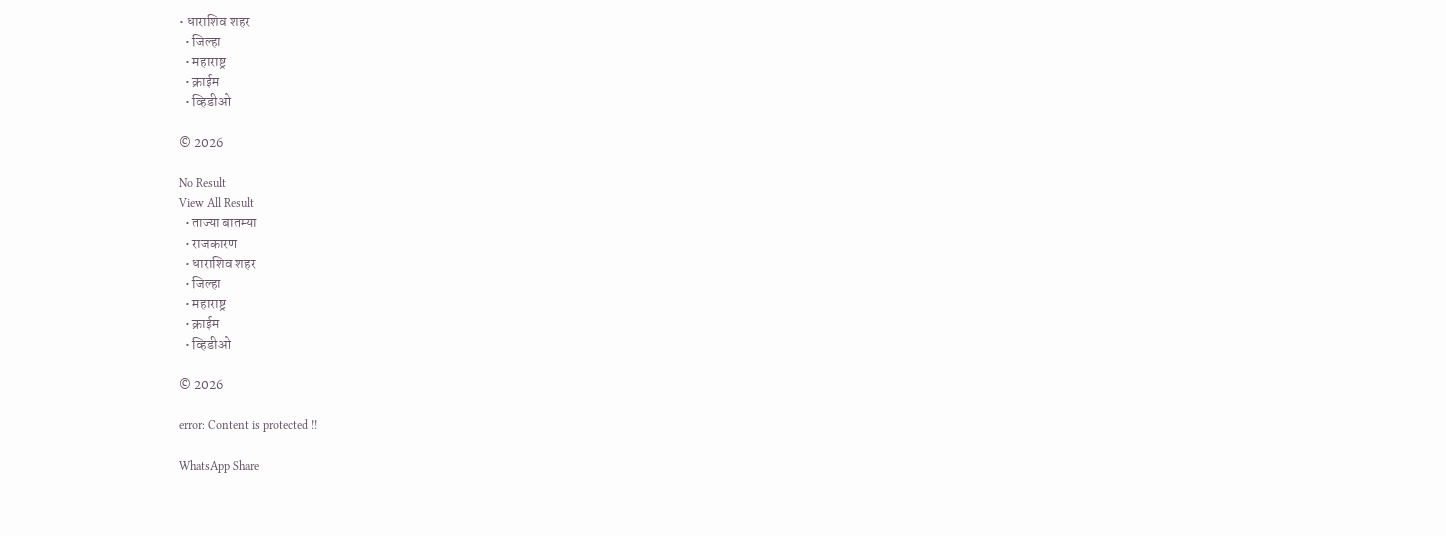• धाराशिव शहर
  • जिल्हा
  • महाराष्ट्र
  • क्राईम
  • व्हिडीओ

© 2026

No Result
View All Result
  • ताज्या बातम्या
  • राजकारण
  • धाराशिव शहर
  • जिल्हा
  • महाराष्ट्र
  • क्राईम
  • व्हिडीओ

© 2026

error: Content is protected !!

WhatsApp Share